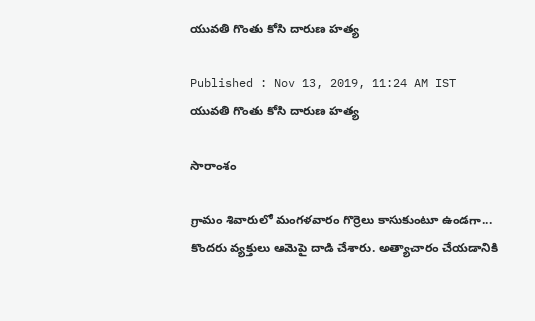యువతి గొంతు కోసి దారుణ హత్య

Published : Nov 13, 2019, 11:24 AM IST
యువతి గొంతు కోసి దారుణ హత్య

సారాంశం

గ్రామం శివారులో మంగళవారం గొర్రెలు కాసుకుంటూ ఉండగా... కొందరు వ్యక్తులు ఆమెపై దాడి చేశారు. అత్యాచారం చేయడానికి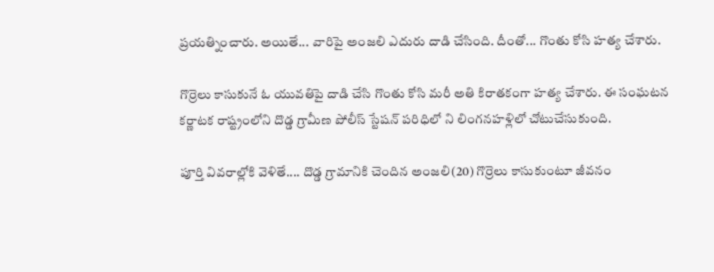ప్రయత్నించారు. అయితే... వారిపై అంజలి ఎదురు దాడి చేసింది. దీంతో... గొంతు కోసి హత్య చేశారు.

గొర్రెలు కాసుకునే ఓ యువతిపై దాడి చేసి గొంతు కోసి మరీ అతి కిరాతకంగా హత్య చేశారు. ఈ సంఘటన కర్ణాటక రాష్ట్రంలోని దొడ్డ గ్రామీణ పోలీస్ స్టేషన్ పరిధిలో ని లింగనహళ్లిలో చోటుచేసుకుంది.

పూర్తి వివరాల్లోకి వెళితే.... దొడ్డ గ్రామానికి చెందిన అంజలి(20) గొర్రెలు కాసుకుంటూ జీవనం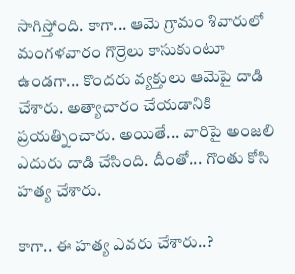సాగిస్తోంది. కాగా... ఆమె గ్రామం శివారులో మంగళవారం గొర్రెలు కాసుకుంటూ ఉండగా... కొందరు వ్యక్తులు ఆమెపై దాడి చేశారు. అత్యాచారం చేయడానికి ప్రయత్నించారు. అయితే... వారిపై అంజలి ఎదురు దాడి చేసింది. దీంతో... గొంతు కోసి హత్య చేశారు.

కాగా.. ఈ హత్య ఎవరు చేశారు..?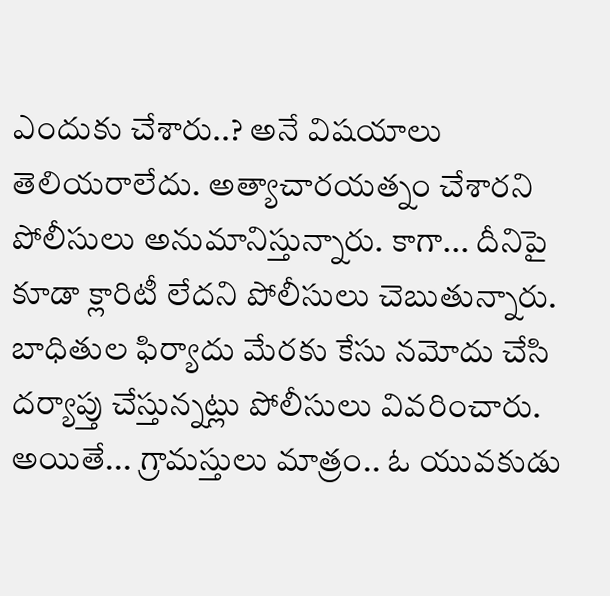ఎందుకు చేశారు..? అనే విషయాలు తెలియరాలేదు. అత్యాచారయత్నం చేశారని పోలీసులు అనుమానిస్తున్నారు. కాగా... దీనిపై కూడా క్లారిటీ లేదని పోలీసులు చెబుతున్నారు. బాధితుల ఫిర్యాదు మేరకు కేసు నమోదు చేసి దర్యాప్తు చేస్తున్నట్లు పోలీసులు వివరించారు. అయితే... గ్రామస్తులు మాత్రం.. ఓ యువకుడు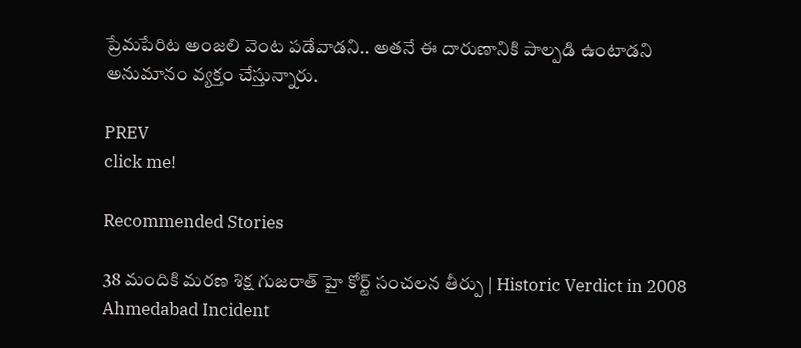ప్రేమపేరిట అంజలి వెంట పడేవాడని.. అతనే ఈ దారుణానికి పాల్పడి ఉంటాడని అనుమానం వ్యక్తం చేస్తున్నారు.

PREV
click me!

Recommended Stories

38 మందికి మరణ శిక్ష గుజరాత్ హై కోర్ట్ సంచలన తీర్పు | Historic Verdict in 2008 Ahmedabad Incident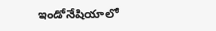ఇండోనేషియాలో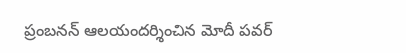ప్రంబనన్ ఆలయందర్శించిన మోదీ పవర్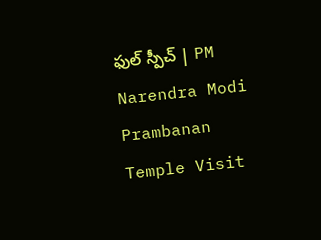ఫుల్ స్పీచ్ | PM Narendra Modi Prambanan Temple Visit